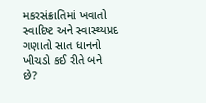મકરસંક્રાતિમાં ખવાતો સ્વાદિષ્ટ અને સ્વાસ્થ્યપ્રદ ગણાતો સાત ધાનનો ખીચડો કઈ રીતે બને છે?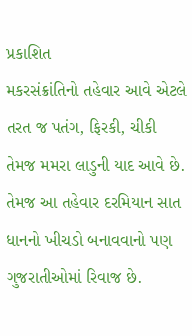પ્રકાશિત
મકરસંક્રાંતિનો તહેવાર આવે એટલે તરત જ પતંગ, ફિરકી, ચીકી તેમજ મમરા લાડુની યાદ આવે છે.
તેમજ આ તહેવાર દરમિયાન સાત ધાનનો ખીચડો બનાવવાનો પણ ગુજરાતીઓમાં રિવાજ છે.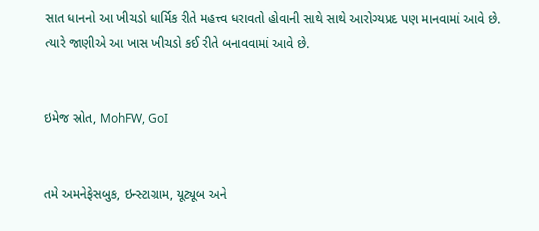સાત ધાનનો આ ખીચડો ધાર્મિક રીતે મહત્ત્વ ધરાવતો હોવાની સાથે સાથે આરોગ્યપ્રદ પણ માનવામાં આવે છે.
ત્યારે જાણીએ આ ખાસ ખીચડો કઈ રીતે બનાવવામાં આવે છે.


ઇમેજ સ્રોત, MohFW, GoI


તમે અમનેફેસબુક, ઇન્સ્ટાગ્રામ, યૂટ્યૂબ અને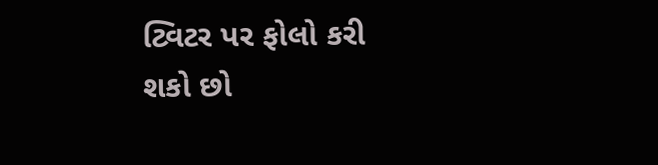ટ્વિટર પર ફોલો કરી શકો છો